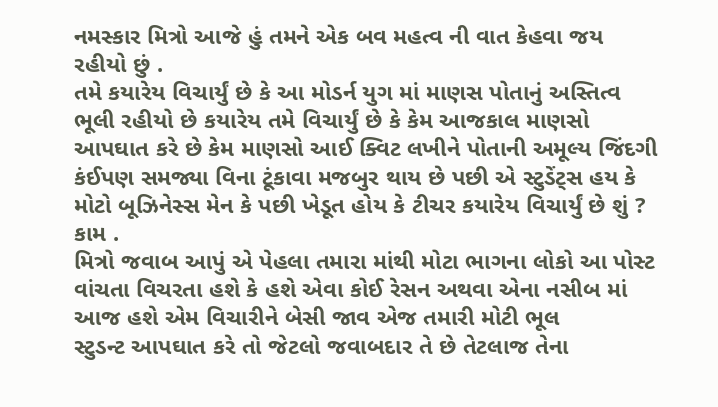નમસ્કાર મિત્રો આજે હું તમને એક બવ મહત્વ ની વાત કેહવા જય રહીયો છું .
તમે કયારેય વિચાર્યું છે કે આ મોડર્ન યુગ માં માણસ પોતાનું અસ્તિત્વ ભૂલી રહીયો છે કયારેય તમે વિચાર્યું છે કે કેમ આજકાલ માણસો આપઘાત કરે છે કેમ માણસો આઈ ક્વિટ લખીને પોતાની અમૂલ્ય જિંદગી કંઈપણ સમજ્યા વિના ટૂંકાવા મજબુર થાય છે પછી એ સ્ટુડેંટ્સ હય કે મોટો બૂઝિનેસ્સ મેન કે પછી ખેડૂત હોય કે ટીચર કયારેય વિચાર્યું છે શું ? કામ .
મિત્રો જવાબ આપું એ પેહલા તમારા માંથી મોટા ભાગના લોકો આ પોસ્ટ વાંચતા વિચરતા હશે કે હશે એવા કોઈ રેસન અથવા એના નસીબ માં આજ હશે એમ વિચારીને બેસી જાવ એજ તમારી મોટી ભૂલ
સ્ટુડન્ટ આપઘાત કરે તો જેટલો જવાબદાર તે છે તેટલાજ તેના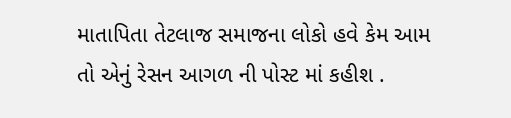માતાપિતા તેટલાજ સમાજના લોકો હવે કેમ આમ તો એનું રેસન આગળ ની પોસ્ટ માં કહીશ .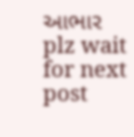આભાર
plz wait for next post